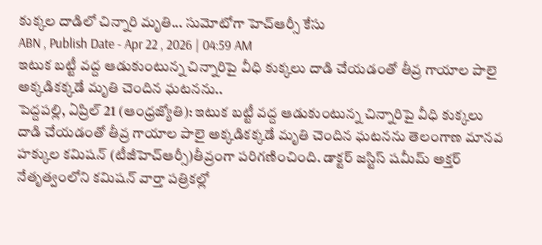కుక్కల దాడిలో చిన్నారి మృతి... సుమోటోగా హెచ్ఆర్సీ కేసు
ABN , Publish Date - Apr 22 , 2026 | 04:59 AM
ఇటుక బట్టీ వద్ద ఆడుకుంటున్న చిన్నారిపై వీధి కుక్కలు దాడి చేయడంతో తీవ్ర గాయాల పాలై అక్కడికక్కడే మృతి చెందిన ఘటనను..
పెద్దపల్లి, ఏప్రిల్ 21 (ఆంధ్రజ్యోతి): ఇటుక బట్టీ వద్ద ఆడుకుంటున్న చిన్నారిపై వీధి కుక్కలు దాడి చేయడంతో తీవ్ర గాయాల పాలై అక్కడికక్కడే మృతి చెందిన ఘటనను తెలంగాణ మానవ హక్కుల కమిషన్ (టీజీహెచ్ఆర్సీ)తీవ్రంగా పరిగణించింది. డాక్టర్ జస్టిస్ షమీమ్ అక్తర్ నేతృత్వంలోని కమిషన్ వార్తా పత్రికల్లో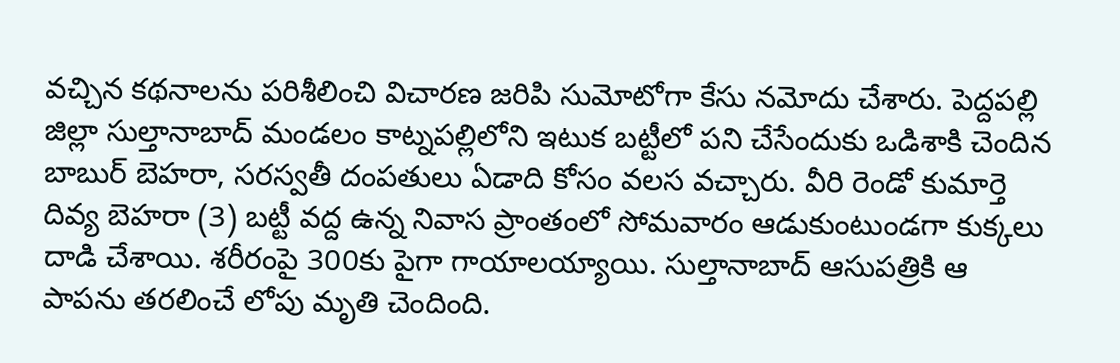వచ్చిన కథనాలను పరిశీలించి విచారణ జరిపి సుమోటోగా కేసు నమోదు చేశారు. పెద్దపల్లి జిల్లా సుల్తానాబాద్ మండలం కాట్నపల్లిలోని ఇటుక బట్టీలో పని చేసేందుకు ఒడిశాకి చెందిన బాబుర్ బెహరా, సరస్వతీ దంపతులు ఏడాది కోసం వలస వచ్చారు. వీరి రెండో కుమార్తె దివ్య బెహరా (3) బట్టీ వద్ద ఉన్న నివాస ప్రాంతంలో సోమవారం ఆడుకుంటుండగా కుక్కలు దాడి చేశాయి. శరీరంపై 300కు పైగా గాయాలయ్యాయి. సుల్తానాబాద్ ఆసుపత్రికి ఆ పాపను తరలించే లోపు మృతి చెందింది.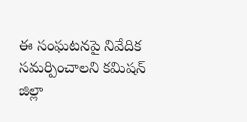ఈ సంఘటనపై నివేదిక సమర్పించాలని కమిషన్ జిల్లా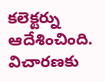కలెక్టర్ను ఆదేశించింది. విచారణకు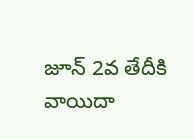జూన్ 2వ తేదీకి వాయిదా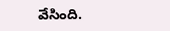వేసింది.